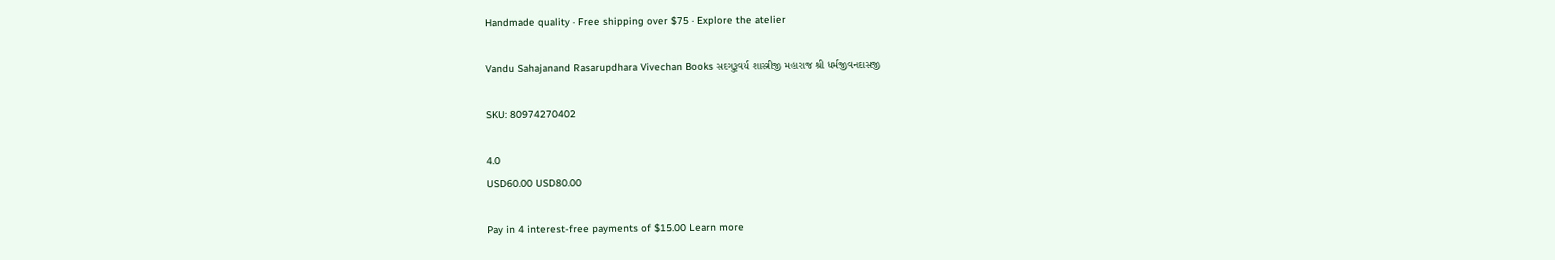Handmade quality · Free shipping over $75 · Explore the atelier

Vandu Sahajanand Rasarupdhara Vivechan Books સદગુરૂવર્ય શાસ્ત્રીજી મહારાજ શ્રી ધર્મજીવનદાસજી

SKU: 80974270402

4.0
USD60.00 USD80.00

Pay in 4 interest-free payments of $15.00 Learn more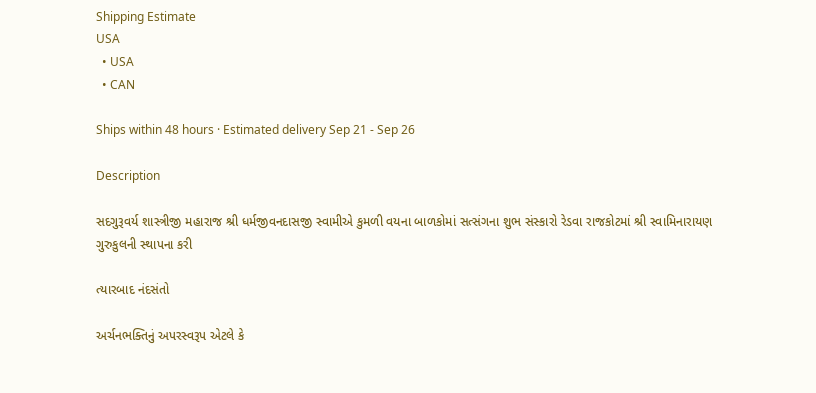Shipping Estimate
USA
  • USA
  • CAN

Ships within 48 hours · Estimated delivery Sep 21 - Sep 26

Description

સદગુરૂવર્ય શાસ્ત્રીજી મહારાજ શ્રી ધર્મજીવનદાસજી સ્વામીએ કુમળી વયના બાળકોમાં સત્સંગના શુભ સંસ્કારો રેડવા રાજકોટમાં શ્રી સ્વામિનારાયણ ગુરુકુલની સ્થાપના કરી

ત્યારબાદ નંદસંતો

અર્ચનભક્તિનું અપરસ્વરૂપ એટલે કે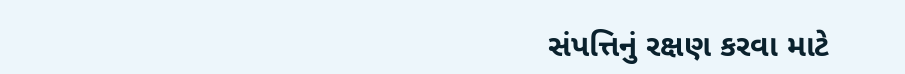સંપત્તિનું રક્ષણ કરવા માટે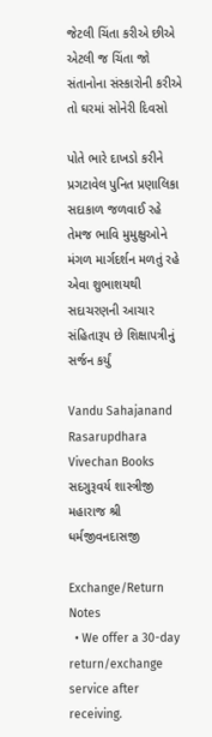જેટલી ચિંતા કરીએ છીએ એટલી જ ચિંતા જો સંતાનોના સંસ્કારોની કરીએ તો ઘરમાં સોનેરી દિવસો

પોતે ભારે દાખડો કરીને પ્રગટાવેલ પુનિત પ્રણાલિકા સદાકાળ જળવાઈ રહે તેમજ ભાવિ મુમુક્ષુઓને મંગળ માર્ગદર્શન મળતું રહે એવા શુભાશયથી સદાચરણની આચાર સંહિતારૂપ છે શિક્ષાપત્રીનું સર્જન કર્યું

Vandu Sahajanand Rasarupdhara Vivechan Books સદગુરૂવર્ય શાસ્ત્રીજી મહારાજ શ્રી ધર્મજીવનદાસજી

Exchange/Return Notes
  • We offer a 30-day return/exchange service after receiving.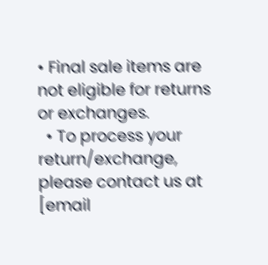• Final sale items are not eligible for returns or exchanges.
  • To process your return/exchange, please contact us at [email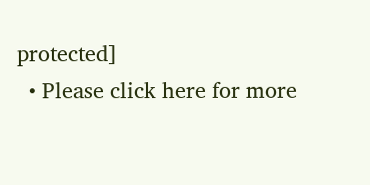protected]
  • Please click here for more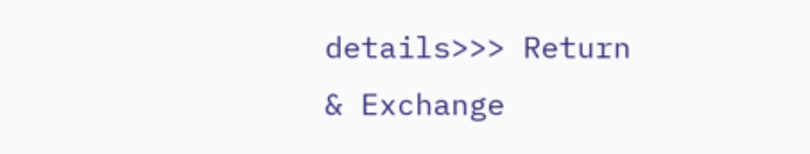details>>> Return & Exchange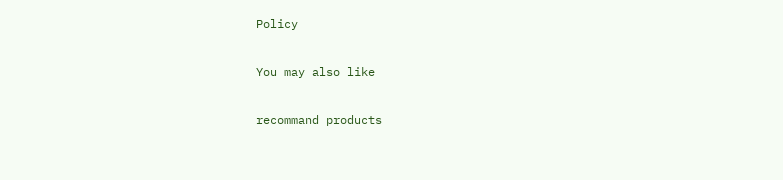Policy

You may also like

recommand products